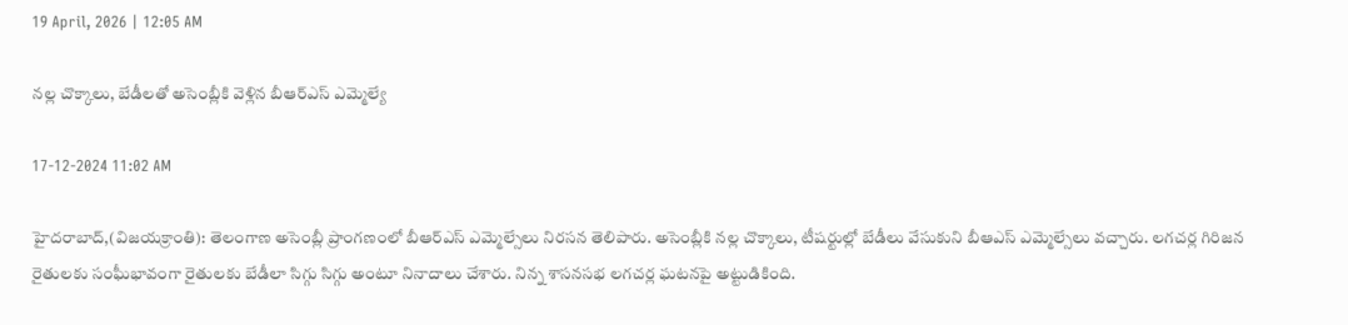19 April, 2026 | 12:05 AM

నల్ల చొక్కాలు, బేడీలతో అసెంబ్లీకి వెళ్లిన బీఆర్ఎస్ ఎమ్మెల్యే

17-12-2024 11:02 AM

హైదరాబాద్,(విజయక్రాంతి): తెలంగాణ అసెంబ్లీ ప్రాంగణంలో బీఆర్ఎస్ ఎమ్మెల్సేలు నిరసన తెలిపారు. అసెంబ్లీకి నల్ల చొక్కాలు, టీషర్టుల్లో బేడీలు వేసుకుని బీఆఎస్ ఎమ్మెల్సేలు వచ్చారు. లగచర్ల గిరిజన రైతులకు సంఘీభావంగా రైతులకు బేడీలా సిగ్గు సిగ్గు అంటూ నినాదాలు చేశారు. నిన్న శాసనసభ లగచర్ల ఘటనపై అట్టుడికింది.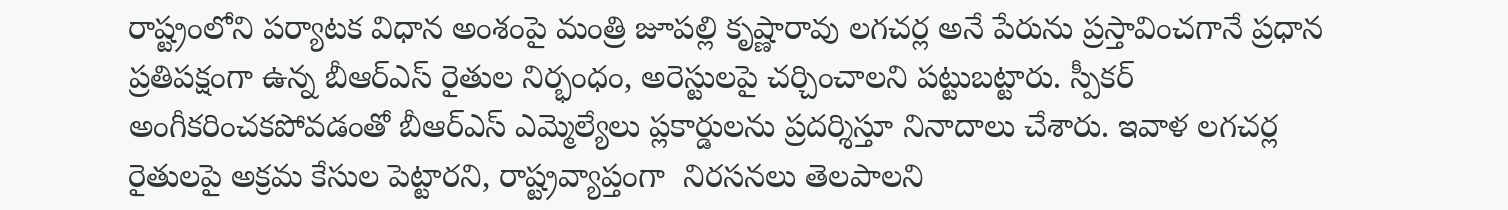రాష్ట్రంలోని పర్యాటక విధాన అంశంపై మంత్రి జూపల్లి కృష్ణారావు లగచర్ల అనే పేరును ప్రస్తావించగానే ప్రధాన ప్రతిపక్షంగా ఉన్న బీఆర్ఎస్ రైతుల నిర్భంధం, అరెస్టులపై చర్చించాలని పట్టుబట్టారు. స్పీకర్ అంగీకరించకపోవడంతో బీఆర్ఎస్ ఎమ్మెల్యేలు ప్లకార్డులను ప్రదర్శిస్తూ నినాదాలు చేశారు. ఇవాళ లగచర్ల రైతులపై అక్రమ కేసుల పెట్టారని, రాష్ట్రవ్యాప్తంగా  నిరసనలు తెలపాలని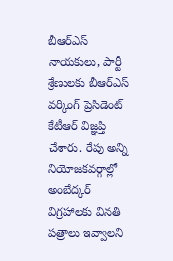బీఆర్ఎస్ నాయకులు, పార్టీ శ్రేణులకు బీఆర్ఎస్ వర్కింగ్ ప్రెసిడెంట్ కేటీఆర్ విజ్ఞప్తి చేశారు. రేపు అన్ని నియోజకవర్గాల్లో అంబేద్కర్ విగ్రహాలకు వినతి పత్రాలు ఇవ్వాలని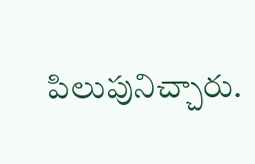పిలుపునిచ్చారు.